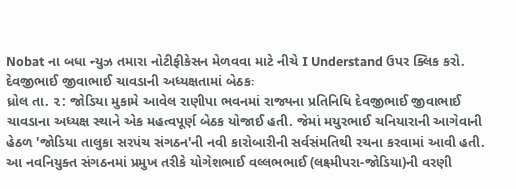Nobat ના બધા ન્યુઝ તમારા નોટીફીકેસન મેળવવા માટે નીચે I Understand ઉપર ક્લિક કરો.
દેવજીભાઈ જીવાભાઈ ચાવડાની અધ્યક્ષતામાં બેઠકઃ
ધ્રોલ તા. ૨: જોડિયા મુકામે આવેલ રાણીપા ભવનમાં રાજ્યના પ્રતિનિધિ દેવજીભાઈ જીવાભાઈ ચાવડાના અધ્યક્ષ સ્થાને એક મહત્વપૂર્ણ બેઠક યોજાઈ હતી. જેમાં મયુરભાઈ ચનિયારાની આગેવાની હેઠળ 'જોડિયા તાલુકા સરપંચ સંગઠન'ની નવી કારોબારીની સર્વસંમતિથી રચના કરવામાં આવી હતી.
આ નવનિયુક્ત સંગઠનમાં પ્રમુખ તરીકે યોગેશભાઈ વલ્લભભાઈ (લક્ષ્મીપરા-જોડિયા)ની વરણી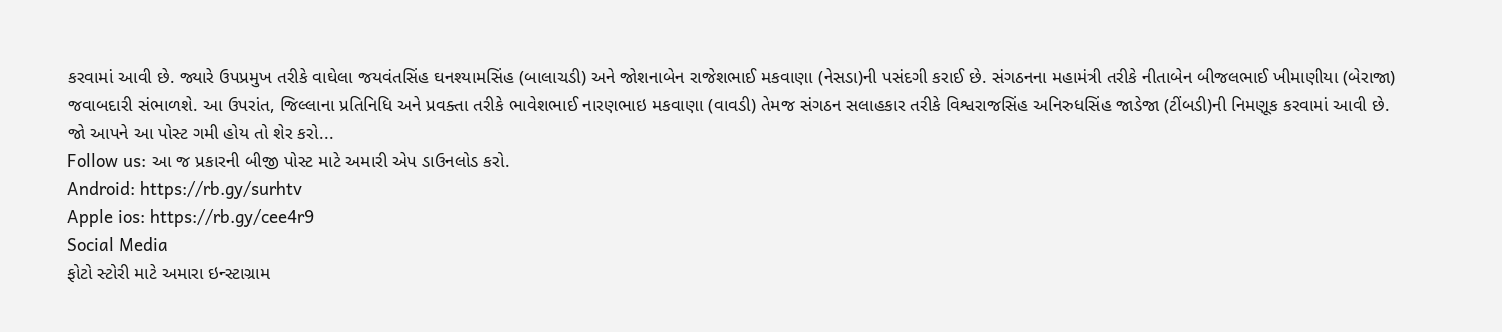કરવામાં આવી છે. જ્યારે ઉપપ્રમુખ તરીકે વાઘેલા જયવંતસિંહ ઘનશ્યામસિંહ (બાલાચડી) અને જોશનાબેન રાજેશભાઈ મકવાણા (નેસડા)ની પસંદગી કરાઈ છે. સંગઠનના મહામંત્રી તરીકે નીતાબેન બીજલભાઈ ખીમાણીયા (બેરાજા) જવાબદારી સંભાળશે. આ ઉપરાંત, જિલ્લાના પ્રતિનિધિ અને પ્રવક્તા તરીકે ભાવેશભાઈ નારણભાઇ મકવાણા (વાવડી) તેમજ સંગઠન સલાહકાર તરીકે વિશ્વરાજસિંહ અનિરુધસિંહ જાડેજા (ટીંબડી)ની નિમણૂક કરવામાં આવી છે.
જો આપને આ પોસ્ટ ગમી હોય તો શેર કરો...
Follow us: આ જ પ્રકારની બીજી પોસ્ટ માટે અમારી એપ ડાઉનલોડ કરો.
Android: https://rb.gy/surhtv
Apple ios: https://rb.gy/cee4r9
Social Media
ફોટો સ્ટોરી માટે અમારા ઇન્સ્ટાગ્રામ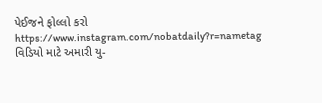પેઈજને ફોલ્લો કરો
https://www.instagram.com/nobatdaily?r=nametag
વિડિયો માટે અમારી યુ-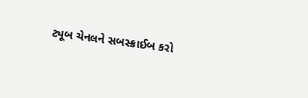ટ્યૂબ ચેનલને સબસ્ક્રાઈબ કરો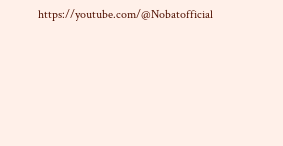https://youtube.com/@Nobatofficial